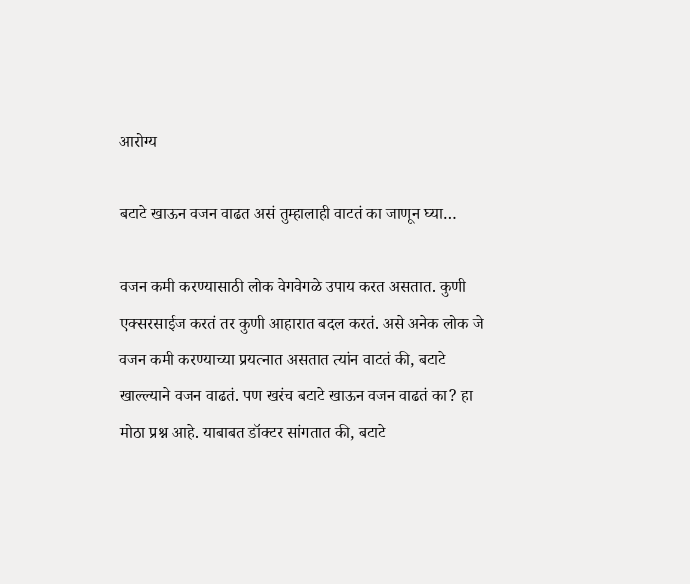आरोग्य

बटाटे खाऊन वजन वाढत असं तुम्हालाही वाटतं का जाणून घ्या…

वजन कमी करण्यासाठी लोक वेगवेगळे उपाय करत असतात. कुणी एक्सरसाईज करतं तर कुणी आहारात बदल करतं. असे अनेक लोक जे वजन कमी करण्याच्या प्रयत्नात असतात त्यांन वाटतं की, बटाटे खाल्ल्याने वजन वाढतं. पण खरंच बटाटे खाऊन वजन वाढतं का? हा मोठा प्रश्न आहे. याबाबत डॉक्टर सांगतात की, बटाटे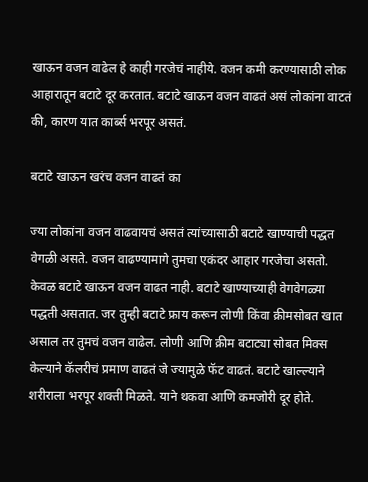खाऊन वजन वाढेल हे काही गरजेचं नाहीये. वजन कमी करण्यासाठी लोक आहारातून बटाटे दूर करतात. बटाटे खाऊन वजन वाढतं असं लोकांना वाटतं की, कारण यात कार्ब्स भरपूर असतं.

बटाटे खाऊन खरंच वजन वाढतं का

ज्या लोकांना वजन वाढवायचं असतं त्यांच्यासाठी बटाटे खाण्याची पद्धत वेगळी असते. वजन वाढण्यामागे तुमचा एकंदर आहार गरजेचा असतो. केवळ बटाटे खाऊन वजन वाढत नाही. बटाटे खाण्याच्याही वेगवेगळ्या पद्धती असतात. जर तुम्ही बटाटे फ्राय करून लोणी किंवा क्रीमसोबत खात असाल तर तुमचं वजन वाढेल. लोणी आणि क्रीम बटाट्या सोबत मिक्स केल्याने कॅलरीचं प्रमाण वाढतं जे ज्यामुळे फॅट वाढतं. बटाटे खाल्ल्याने शरीराला भरपूर शक्ती मिळते. याने थकवा आणि कमजोरी दूर होते.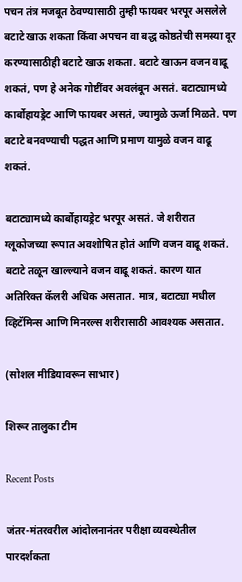पचन तंत्र मजबूत ठेवण्यासाठी तुम्ही फायबर भरपूर असलेले बटाटे खाऊ शकता किंवा अपचन वा बद्ध कोष्ठतेची समस्या दूर करण्यासाठीही बटाटे खाऊ शकता. बटाटे खाऊन वजन वाढू शकतं, पण हे अनेक गोष्टींवर अवलंबून असतं. बटाट्यामध्ये कार्बोहायड्रेट आणि फायबर असतं, ज्यामुळे ऊर्जा मिळते. पण बटाटे बनवण्याची पद्धत आणि प्रमाण यामुळे वजन वाढू शकतं.

बटाट्यामध्ये कार्बोहायड्रेट भरपूर असतं. जे शरीरात ग्लूकोजच्या रूपात अवशोषित होतं आणि वजन वाढू शकतं. बटाटे तळून खाल्ल्याने वजन वाढू शकतं. कारण यात अतिरिक्त कॅलरी अधिक असतात. मात्र, बटाट्या मधील व्हिटॅमिन्स आणि मिनरल्स शरीरासाठी आवश्यक असतात.

(सोशल मीडियावरून साभार)

शिरूर तालुका टीम

Recent Posts

जंतर-मंतरवरील आंदोलनानंतर परीक्षा व्यवस्थेतील पारदर्शकता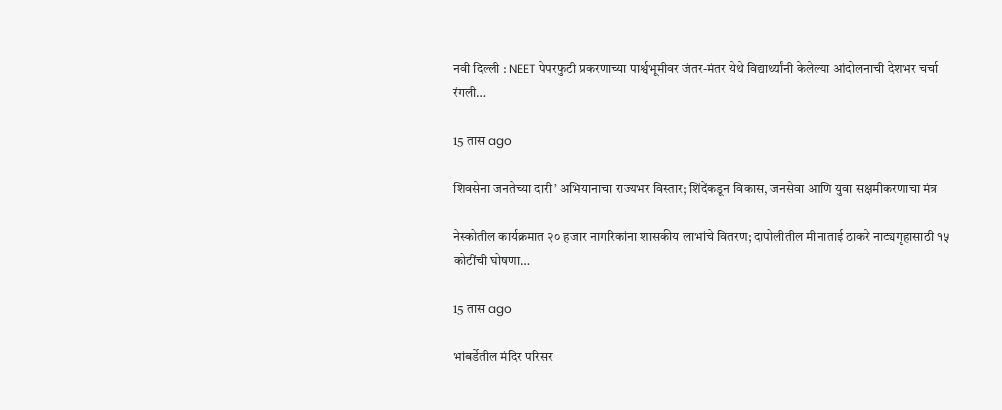नवी दिल्ली : NEET पेपरफुटी प्रकरणाच्या पार्श्वभूमीवर जंतर-मंतर येथे विद्यार्थ्यांनी केलेल्या आंदोलनाची देशभर चर्चा रंगली…

15 तास ago

शिवसेना जनतेच्या दारी’ अभियानाचा राज्यभर विस्तार; शिंदेंकडून विकास, जनसेवा आणि युवा सक्षमीकरणाचा मंत्र

नेस्कोतील कार्यक्रमात २० हजार नागरिकांना शासकीय लाभांचे वितरण; दापोलीतील मीनाताई ठाकरे नाट्यगृहासाठी १५ कोटींची घोषणा…

15 तास ago

भांबर्डेतील मंदिर परिसर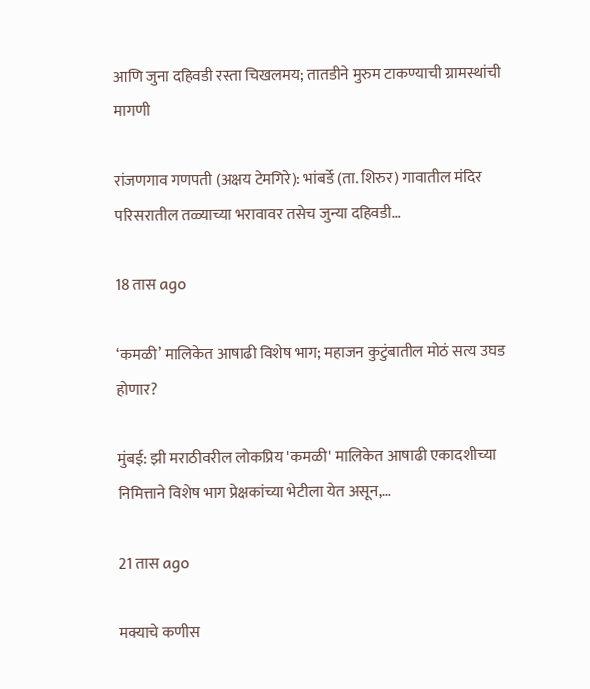आणि जुना दहिवडी रस्ता चिखलमय; तातडीने मुरुम टाकण्याची ग्रामस्थांची मागणी

रांजणगाव गणपती (अक्षय टेमगिरे): भांबर्डे (ता. शिरुर) गावातील मंदिर परिसरातील तळ्याच्या भरावावर तसेच जुन्या दहिवडी…

18 तास ago

‘कमळी’ मालिकेत आषाढी विशेष भाग; महाजन कुटुंबातील मोठं सत्य उघड होणार?

मुंबई: झी मराठीवरील लोकप्रिय 'कमळी' मालिकेत आषाढी एकादशीच्या निमित्ताने विशेष भाग प्रेक्षकांच्या भेटीला येत असून,…

21 तास ago

मक्याचे कणीस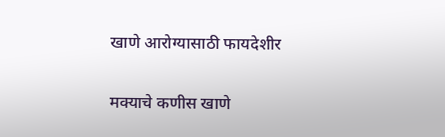खाणे आरोग्यासाठी फायदेशीर

मक्याचे कणीस खाणे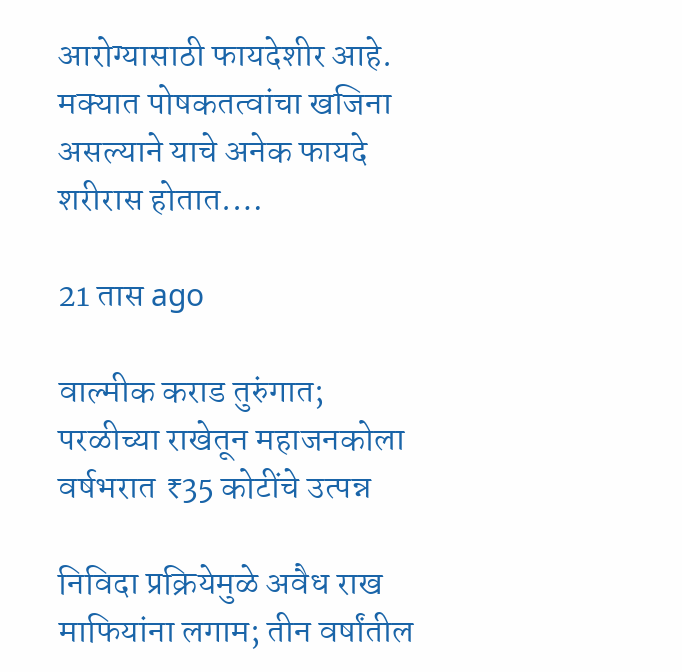आरोग्यासाठी फायदेशीर आहे. मक्यात पोषकतत्वांचा खजिना असल्याने याचे अनेक फायदे शरीरास होतात.…

21 तास ago

वाल्मीक कराड तुरुंगात; परळीच्या राखेतून महाजनकोला वर्षभरात ₹35 कोटींचे उत्पन्न

निविदा प्रक्रियेमुळे अवैध राख माफियांना लगाम; तीन वर्षांतील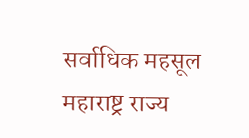सर्वाधिक महसूल महाराष्ट्र राज्य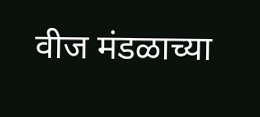वीज मंडळाच्या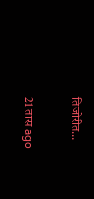तिजोरीत…

21 तास ago